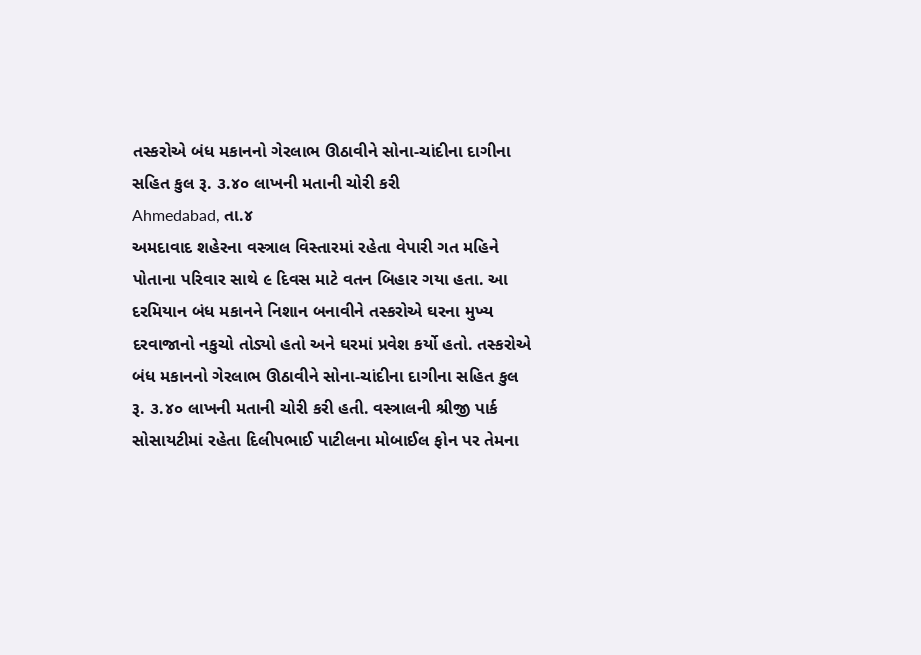તસ્કરોએ બંધ મકાનનો ગેરલાભ ઊઠાવીને સોના-ચાંદીના દાગીના સહિત કુલ રૂ. ૩.૪૦ લાખની મતાની ચોરી કરી
Ahmedabad, તા.૪
અમદાવાદ શહેરના વસ્ત્રાલ વિસ્તારમાં રહેતા વેપારી ગત મહિને પોતાના પરિવાર સાથે ૯ દિવસ માટે વતન બિહાર ગયા હતા. આ દરમિયાન બંધ મકાનને નિશાન બનાવીને તસ્કરોએ ઘરના મુખ્ય દરવાજાનો નકુચો તોડ્યો હતો અને ઘરમાં પ્રવેશ કર્યો હતો. તસ્કરોએ બંધ મકાનનો ગેરલાભ ઊઠાવીને સોના-ચાંદીના દાગીના સહિત કુલ રૂ. ૩.૪૦ લાખની મતાની ચોરી કરી હતી. વસ્ત્રાલની શ્રીજી પાર્ક સોસાયટીમાં રહેતા દિલીપભાઈ પાટીલના મોબાઈલ ફોન પર તેમના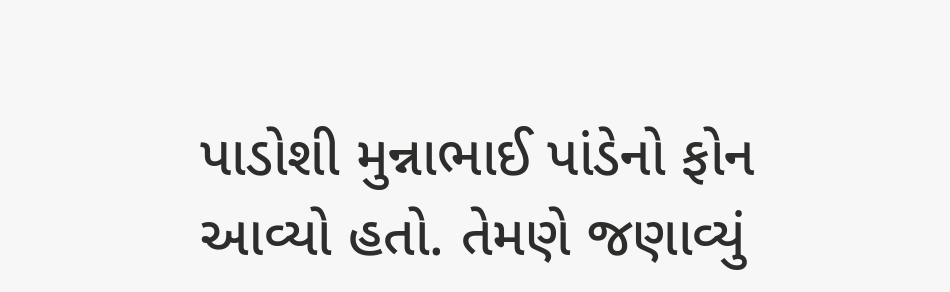પાડોશી મુન્નાભાઈ પાંડેનો ફોન આવ્યો હતો. તેમણે જણાવ્યું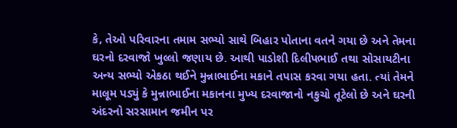કે, તેઓ પરિવારના તમામ સભ્યો સાથે બિહાર પોતાના વતને ગયા છે અને તેમના ઘરનો દરવાજો ખુલ્લો જણાય છે. આથી પાડોશી દિલીપભાઈ તથા સોસાયટીના અન્ય સભ્યો એકઠા થઈને મુન્નાભાઈના મકાને તપાસ કરવા ગયા હતા. ત્યાં તેમને માલૂમ પડ્યું કે મુન્નાભાઈના મકાનના મુખ્ય દરવાજાનો નકુચો તૂટેલો છે અને ઘરની અંદરનો સરસામાન જમીન પર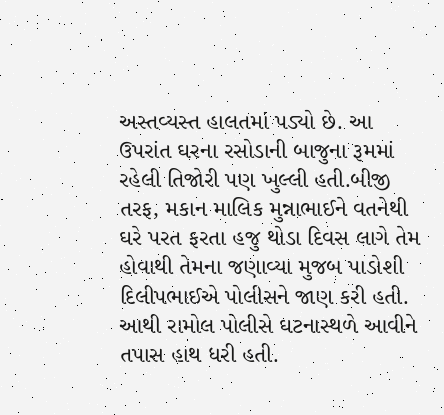અસ્તવ્યસ્ત હાલતમાં પડ્યો છે. આ ઉપરાંત ઘરના રસોડાની બાજુના રૂમમાં રહેલી તિજોરી પણ ખુલ્લી હતી.બીજી તરફ, મકાન માલિક મુન્નાભાઈને વતનેથી ઘરે પરત ફરતા હજુ થોડા દિવસ લાગે તેમ હોવાથી તેમના જણાવ્યા મુજબ પાડોશી દિલીપભાઈએ પોલીસને જાણ કરી હતી. આથી રામોલ પોલીસે ઘટનાસ્થળે આવીને તપાસ હાથ ધરી હતી.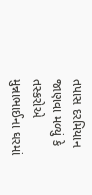તપાસ દરમિયાન જાણવા મળ્યું કે તસ્કરોએ મુન્નાભાઈના ઘરમાં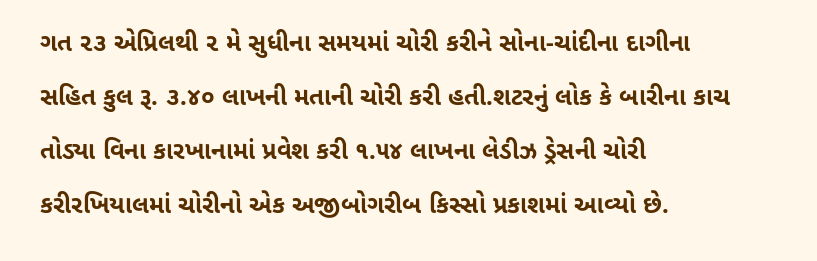ગત ૨૩ એપ્રિલથી ૨ મે સુધીના સમયમાં ચોરી કરીને સોના-ચાંદીના દાગીના સહિત કુલ રૂ. ૩.૪૦ લાખની મતાની ચોરી કરી હતી.શટરનું લોક કે બારીના કાચ તોડ્યા વિના કારખાનામાં પ્રવેશ કરી ૧.૫૪ લાખના લેડીઝ ડ્રેસની ચોરી કરીરખિયાલમાં ચોરીનો એક અજીબોગરીબ કિસ્સો પ્રકાશમાં આવ્યો છે.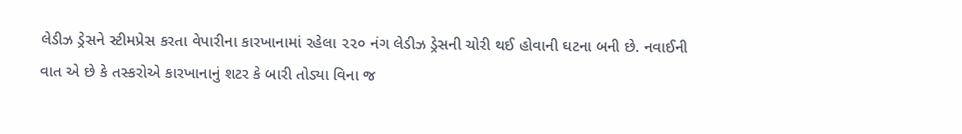લેડીઝ ડ્રેસને સ્ટીમપ્રેસ કરતા વેપારીના કારખાનામાં રહેલા ૨૨૦ નંગ લેડીઝ ડ્રેસની ચોરી થઈ હોવાની ઘટના બની છે. નવાઈની વાત એ છે કે તસ્કરોએ કારખાનાનું શટર કે બારી તોડ્યા વિના જ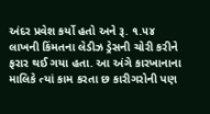અંદર પ્રવેશ કર્યો હતો અને રૂ. ૧.૫૪ લાખની કિંમતના લેડીઝ ડ્રેસની ચોરી કરીને ફરાર થઈ ગયા હતા. આ અંગે કારખાનાના માલિકે ત્યાં કામ કરતા છ કારીગરોની પણ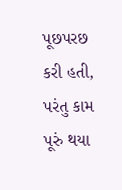પૂછપરછ કરી હતી, પરંતુ કામ પૂરું થયા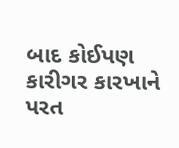બાદ કોઈપણ કારીગર કારખાને પરત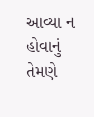આવ્યા ન હોવાનું તેમણે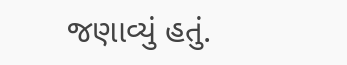જણાવ્યું હતું.